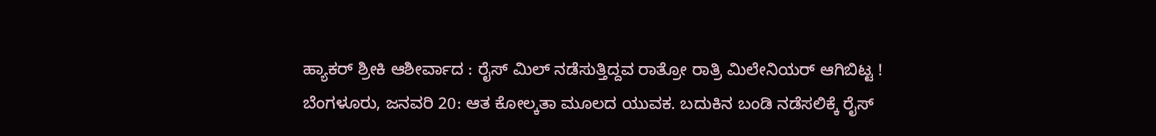ಹ್ಯಾಕರ್ ಶ್ರೀಕಿ ಆಶೀರ್ವಾದ : ರೈಸ್ ಮಿಲ್ ನಡೆಸುತ್ತಿದ್ದವ ರಾತ್ರೋ ರಾತ್ರಿ ಮಿಲೇನಿಯರ್ ಆಗಿಬಿಟ್ಟ !
ಬೆಂಗಳೂರು, ಜನವರಿ 20: ಆತ ಕೋಲ್ಕತಾ ಮೂಲದ ಯುವಕ. ಬದುಕಿನ ಬಂಡಿ ನಡೆಸಲಿಕ್ಕೆ ರೈಸ್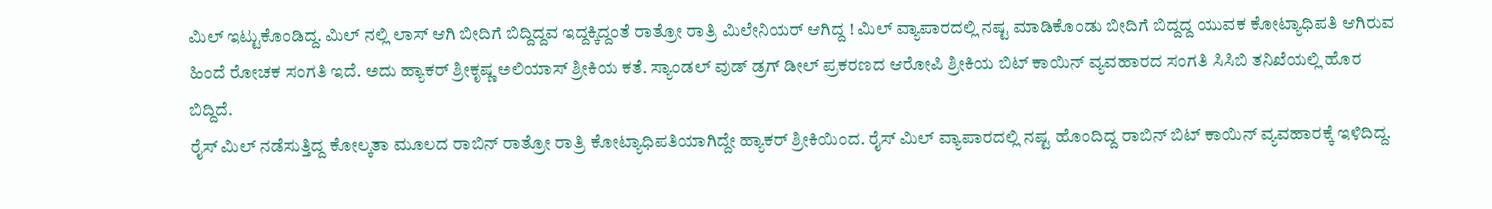ಮಿಲ್ ಇಟ್ಟುಕೊಂಡಿದ್ದ. ಮಿಲ್ ನಲ್ಲಿ ಲಾಸ್ ಆಗಿ ಬೀದಿಗೆ ಬಿದ್ದಿದ್ದವ ಇದ್ದಕ್ಕಿದ್ದಂತೆ ರಾತ್ರೋ ರಾತ್ರಿ ಮಿಲೇನಿಯರ್ ಆಗಿದ್ದ ! ಮಿಲ್ ವ್ಯಾಪಾರದಲ್ಲಿ ನಷ್ಟ ಮಾಡಿಕೊಂಡು ಬೀದಿಗೆ ಬಿದ್ದದ್ದ ಯುವಕ ಕೋಟ್ಯಾಧಿಪತಿ ಆಗಿರುವ ಹಿಂದೆ ರೋಚಕ ಸಂಗತಿ ಇದೆ. ಅದು ಹ್ಯಾಕರ್ ಶ್ರೀಕೃಷ್ಣ ಅಲಿಯಾಸ್ ಶ್ರೀಕಿಯ ಕತೆ. ಸ್ಯಾಂಡಲ್ ವುಡ್ ಡ್ರಗ್ ಡೀಲ್ ಪ್ರಕರಣದ ಆರೋಪಿ ಶ್ರೀಕಿಯ ಬಿಟ್ ಕಾಯಿನ್ ವ್ಯವಹಾರದ ಸಂಗತಿ ಸಿಸಿಬಿ ತನಿಖೆಯಲ್ಲಿ ಹೊರ ಬಿದ್ದಿದೆ.
ರೈಸ್ ಮಿಲ್ ನಡೆಸುತ್ತಿದ್ದ ಕೋಲ್ಕತಾ ಮೂಲದ ರಾಬಿನ್ ರಾತ್ರೋ ರಾತ್ರಿ ಕೋಟ್ಯಾಧಿಪತಿಯಾಗಿದ್ದೇ ಹ್ಯಾಕರ್ ಶ್ರೀಕಿಯಿಂದ. ರೈಸ್ ಮಿಲ್ ವ್ಯಾಪಾರದಲ್ಲಿ ನಷ್ಟ ಹೊಂದಿದ್ದ ರಾಬಿನ್ ಬಿಟ್ ಕಾಯಿನ್ ವ್ಯವಹಾರಕ್ಕೆ ಇಳಿದಿದ್ದ.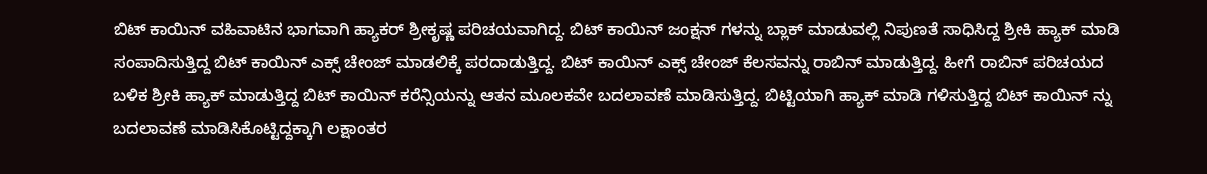ಬಿಟ್ ಕಾಯಿನ್ ವಹಿವಾಟಿನ ಭಾಗವಾಗಿ ಹ್ಯಾಕರ್ ಶ್ರೀಕೃಷ್ಣ ಪರಿಚಯವಾಗಿದ್ದ. ಬಿಟ್ ಕಾಯಿನ್ ಜಂಕ್ಷನ್ ಗಳನ್ನು ಬ್ಲಾಕ್ ಮಾಡುವಲ್ಲಿ ನಿಪುಣತೆ ಸಾಧಿಸಿದ್ದ ಶ್ರೀಕಿ ಹ್ಯಾಕ್ ಮಾಡಿ ಸಂಪಾದಿಸುತ್ತಿದ್ದ ಬಿಟ್ ಕಾಯಿನ್ ಎಕ್ಸ್ ಚೇಂಜ್ ಮಾಡಲಿಕ್ಕೆ ಪರದಾಡುತ್ತಿದ್ದ. ಬಿಟ್ ಕಾಯಿನ್ ಎಕ್ಸ್ ಚೇಂಜ್ ಕೆಲಸವನ್ನು ರಾಬಿನ್ ಮಾಡುತ್ತಿದ್ದ. ಹೀಗೆ ರಾಬಿನ್ ಪರಿಚಯದ ಬಳಿಕ ಶ್ರೀಕಿ ಹ್ಯಾಕ್ ಮಾಡುತ್ತಿದ್ದ ಬಿಟ್ ಕಾಯಿನ್ ಕರೆನ್ಸಿಯನ್ನು ಆತನ ಮೂಲಕವೇ ಬದಲಾವಣೆ ಮಾಡಿಸುತ್ತಿದ್ದ. ಬಿಟ್ಟಿಯಾಗಿ ಹ್ಯಾಕ್ ಮಾಡಿ ಗಳಿಸುತ್ತಿದ್ದ ಬಿಟ್ ಕಾಯಿನ್ ನ್ನು ಬದಲಾವಣೆ ಮಾಡಿಸಿಕೊಟ್ಟಿದ್ದಕ್ಕಾಗಿ ಲಕ್ಷಾಂತರ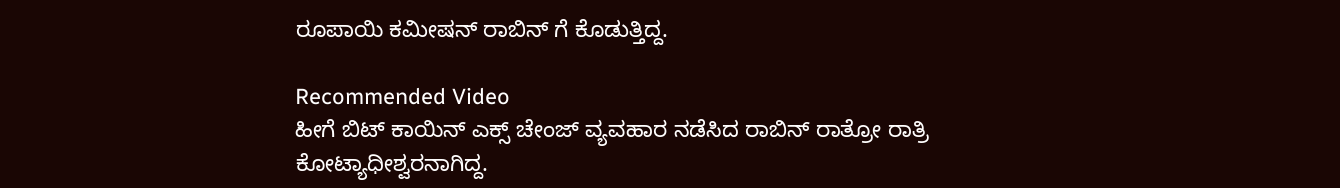ರೂಪಾಯಿ ಕಮೀಷನ್ ರಾಬಿನ್ ಗೆ ಕೊಡುತ್ತಿದ್ದ.

Recommended Video
ಹೀಗೆ ಬಿಟ್ ಕಾಯಿನ್ ಎಕ್ಸ್ ಚೇಂಜ್ ವ್ಯವಹಾರ ನಡೆಸಿದ ರಾಬಿನ್ ರಾತ್ರೋ ರಾತ್ರಿ ಕೋಟ್ಯಾಧೀಶ್ವರನಾಗಿದ್ದ.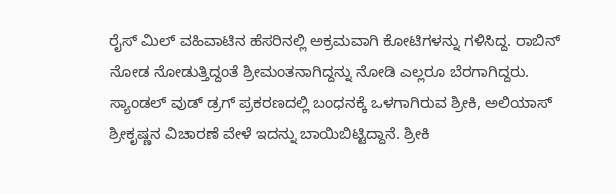ರೈಸ್ ಮಿಲ್ ವಹಿವಾಟಿನ ಹೆಸರಿನಲ್ಲಿ ಅಕ್ರಮವಾಗಿ ಕೋಟಿಗಳನ್ನು ಗಳಿಸಿದ್ದ. ರಾಬಿನ್ ನೋಡ ನೋಡುತ್ತಿದ್ದಂತೆ ಶ್ರೀಮಂತನಾಗಿದ್ದನ್ನು ನೋಡಿ ಎಲ್ಲರೂ ಬೆರಗಾಗಿದ್ದರು. ಸ್ಯಾಂಡಲ್ ವುಡ್ ಡ್ರಗ್ ಪ್ರಕರಣದಲ್ಲಿ ಬಂಧನಕ್ಕೆ ಒಳಗಾಗಿರುವ ಶ್ರೀಕಿ, ಅಲಿಯಾಸ್ ಶ್ರೀಕೃಷ್ಣನ ವಿಚಾರಣೆ ವೇಳೆ ಇದನ್ನು ಬಾಯಿಬಿಟ್ಟಿದ್ದಾನೆ. ಶ್ರೀಕಿ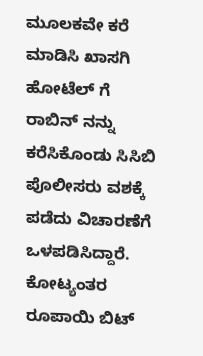ಮೂಲಕವೇ ಕರೆ ಮಾಡಿಸಿ ಖಾಸಗಿ ಹೋಟೆಲ್ ಗೆ ರಾಬಿನ್ ನನ್ನು ಕರೆಸಿಕೊಂಡು ಸಿಸಿಬಿ ಪೊಲೀಸರು ವಶಕ್ಕೆ ಪಡೆದು ವಿಚಾರಣೆಗೆ ಒಳಪಡಿಸಿದ್ದಾರೆ. ಕೋಟ್ಯಂತರ ರೂಪಾಯಿ ಬಿಟ್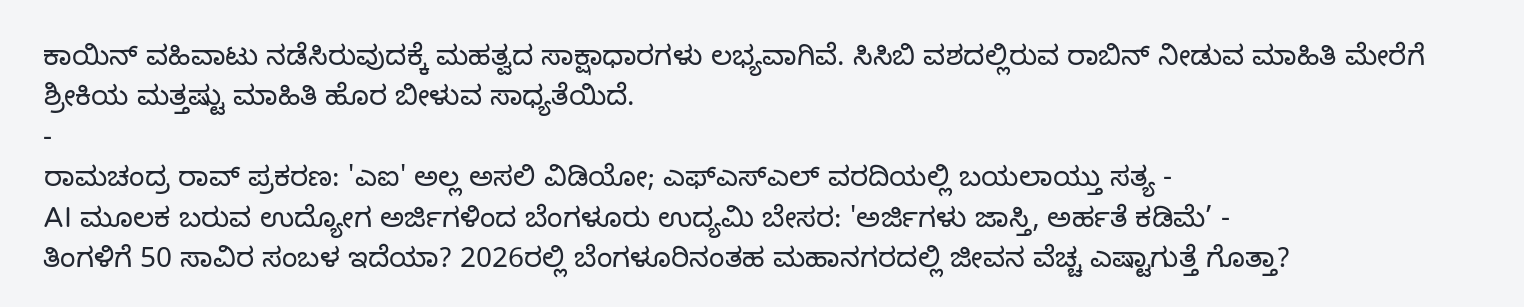ಕಾಯಿನ್ ವಹಿವಾಟು ನಡೆಸಿರುವುದಕ್ಕೆ ಮಹತ್ವದ ಸಾಕ್ಷಾಧಾರಗಳು ಲಭ್ಯವಾಗಿವೆ. ಸಿಸಿಬಿ ವಶದಲ್ಲಿರುವ ರಾಬಿನ್ ನೀಡುವ ಮಾಹಿತಿ ಮೇರೆಗೆ ಶ್ರೀಕಿಯ ಮತ್ತಷ್ಟು ಮಾಹಿತಿ ಹೊರ ಬೀಳುವ ಸಾಧ್ಯತೆಯಿದೆ.
-
ರಾಮಚಂದ್ರ ರಾವ್ ಪ್ರಕರಣ: 'ಎಐ' ಅಲ್ಲ ಅಸಲಿ ವಿಡಿಯೋ; ಎಫ್ಎಸ್ಎಲ್ ವರದಿಯಲ್ಲಿ ಬಯಲಾಯ್ತು ಸತ್ಯ -
AI ಮೂಲಕ ಬರುವ ಉದ್ಯೋಗ ಅರ್ಜಿಗಳಿಂದ ಬೆಂಗಳೂರು ಉದ್ಯಮಿ ಬೇಸರ: 'ಅರ್ಜಿಗಳು ಜಾಸ್ತಿ, ಅರ್ಹತೆ ಕಡಿಮೆ’ -
ತಿಂಗಳಿಗೆ 50 ಸಾವಿರ ಸಂಬಳ ಇದೆಯಾ? 2026ರಲ್ಲಿ ಬೆಂಗಳೂರಿನಂತಹ ಮಹಾನಗರದಲ್ಲಿ ಜೀವನ ವೆಚ್ಚ ಎಷ್ಟಾಗುತ್ತೆ ಗೊತ್ತಾ?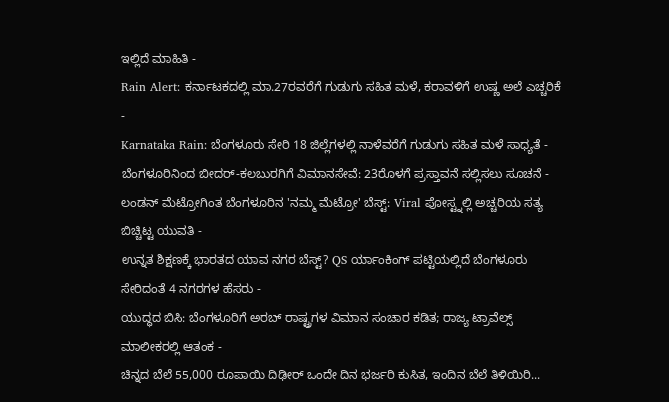ಇಲ್ಲಿದೆ ಮಾಹಿತಿ -
Rain Alert: ಕರ್ನಾಟಕದಲ್ಲಿ ಮಾ.27ರವರೆಗೆ ಗುಡುಗು ಸಹಿತ ಮಳೆ, ಕರಾವಳಿಗೆ ಉಷ್ಣ ಅಲೆ ಎಚ್ಚರಿಕೆ -
Karnataka Rain: ಬೆಂಗಳೂರು ಸೇರಿ 18 ಜಿಲ್ಲೆಗಳಲ್ಲಿ ನಾಳೆವರೆಗೆ ಗುಡುಗು ಸಹಿತ ಮಳೆ ಸಾಧ್ಯತೆ -
ಬೆಂಗಳೂರಿನಿಂದ ಬೀದರ್-ಕಲಬುರಗಿಗೆ ವಿಮಾನಸೇವೆ: 23ರೊಳಗೆ ಪ್ರಸ್ತಾವನೆ ಸಲ್ಲಿಸಲು ಸೂಚನೆ -
ಲಂಡನ್ ಮೆಟ್ರೋಗಿಂತ ಬೆಂಗಳೂರಿನ 'ನಮ್ಮ ಮೆಟ್ರೋ' ಬೆಸ್ಟ್: Viral ಪೋಸ್ಟ್ನಲ್ಲಿ ಅಚ್ಚರಿಯ ಸತ್ಯ ಬಿಚ್ಚಿಟ್ಟ ಯುವತಿ -
ಉನ್ನತ ಶಿಕ್ಷಣಕ್ಕೆ ಭಾರತದ ಯಾವ ನಗರ ಬೆಸ್ಟ್? QS ರ್ಯಾಂಕಿಂಗ್ ಪಟ್ಟಿಯಲ್ಲಿದೆ ಬೆಂಗಳೂರು ಸೇರಿದಂತೆ 4 ನಗರಗಳ ಹೆಸರು -
ಯುದ್ಧದ ಬಿಸಿ: ಬೆಂಗಳೂರಿಗೆ ಅರಬ್ ರಾಷ್ಟ್ರಗಳ ವಿಮಾನ ಸಂಚಾರ ಕಡಿತ; ರಾಜ್ಯ ಟ್ರಾವೆಲ್ಸ್ ಮಾಲೀಕರಲ್ಲಿ ಆತಂಕ -
ಚಿನ್ನದ ಬೆಲೆ 55,000 ರೂಪಾಯಿ ದಿಢೀರ್ ಒಂದೇ ದಿನ ಭರ್ಜರಿ ಕುಸಿತ, ಇಂದಿನ ಬೆಲೆ ತಿಳಿಯಿರಿ...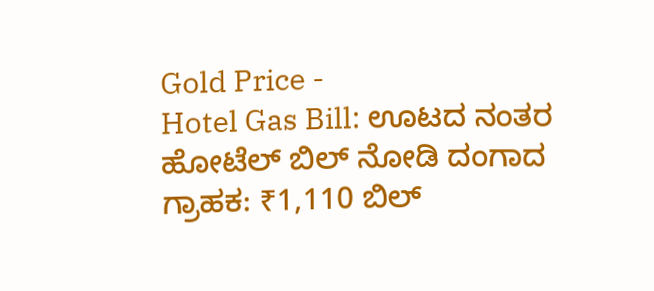Gold Price -
Hotel Gas Bill: ಊಟದ ನಂತರ ಹೋಟೆಲ್ ಬಿಲ್ ನೋಡಿ ದಂಗಾದ ಗ್ರಾಹಕ: ₹1,110 ಬಿಲ್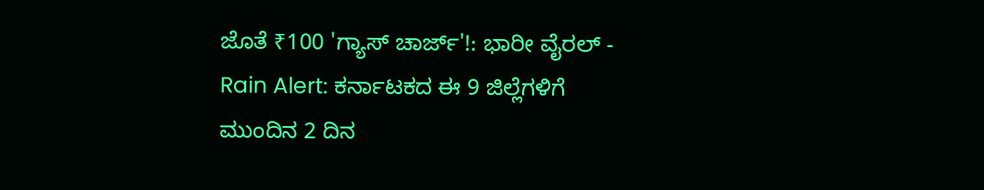ಜೊತೆ ₹100 'ಗ್ಯಾಸ್ ಚಾರ್ಜ್'!: ಭಾರೀ ವೈರಲ್ -
Rain Alert: ಕರ್ನಾಟಕದ ಈ 9 ಜಿಲ್ಲೆಗಳಿಗೆ ಮುಂದಿನ 2 ದಿನ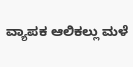ವ್ಯಾಪಕ ಆಲಿಕಲ್ಲು ಮಳೆ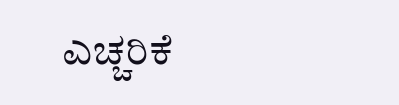ಎಚ್ಚರಿಕೆ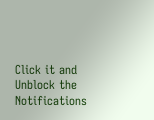Click it and Unblock the Notifications